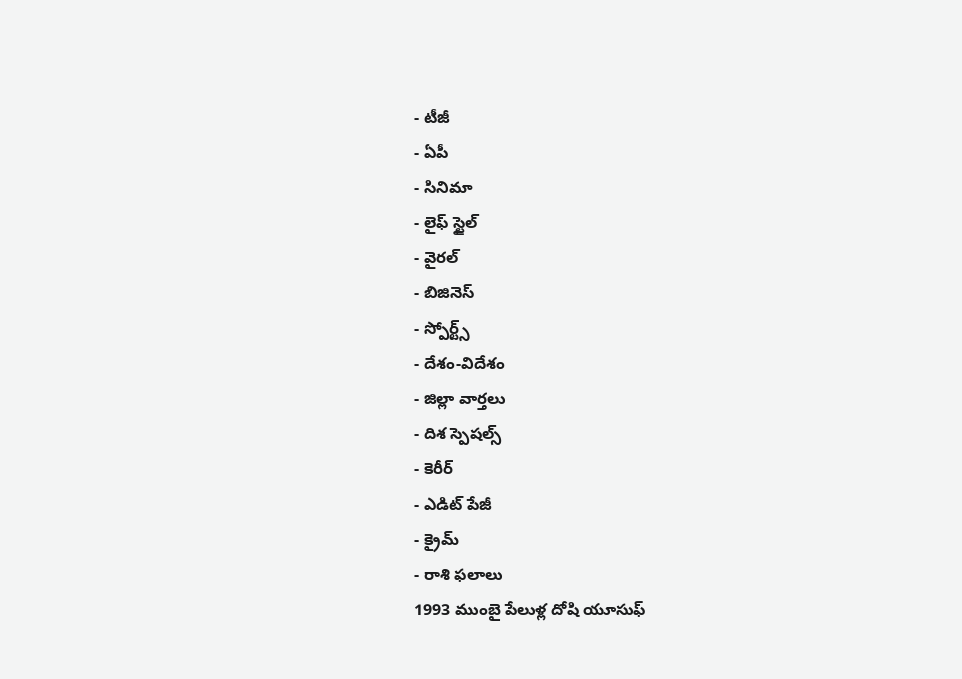- టీజీ
- ఏపీ
- సినిమా
- లైఫ్ స్టైల్
- వైరల్
- బిజినెస్
- స్పోర్ట్స్
- దేశం-విదేశం
- జిల్లా వార్తలు
- దిశ స్పెషల్స్
- కెరీర్
- ఎడిట్ పేజీ
- క్రైమ్
- రాశి ఫలాలు
1993 ముంబై పేలుళ్ల దోషి యూసుఫ్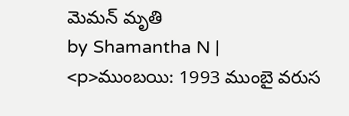మెమన్ మృతి
by Shamantha N |
<p>ముంబయి: 1993 ముంబై వరుస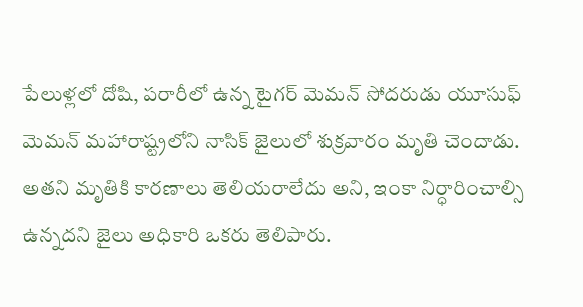పేలుళ్లలో దోషి, పరారీలో ఉన్న టైగర్ మెమన్ సోదరుడు యూసుఫ్ మెమన్ మహారాష్ట్రలోని నాసిక్ జైలులో శుక్రవారం మృతి చెందాడు. అతని మృతికి కారణాలు తెలియరాలేదు అని, ఇంకా నిర్ధారించాల్సి ఉన్నదని జైలు అధికారి ఒకరు తెలిపారు.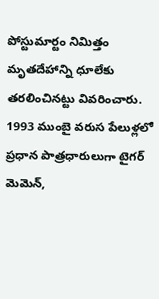పోస్టుమార్టం నిమిత్తం మృతదేహాన్ని ధూలేకు తరలించినట్టు వివరించారు. 1993 ముంబై వరుస పేలుళ్లలో ప్రధాన పాత్రధారులుగా టైగర్ మెమెన్,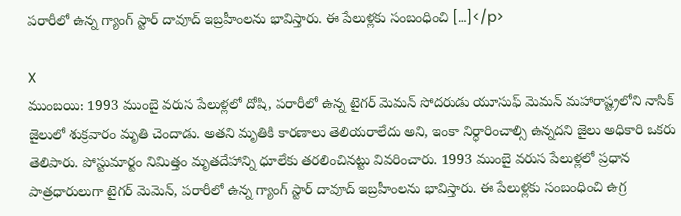పరారీలో ఉన్న గ్యాంగ్ స్టార్ దావూద్ ఇబ్రహీంలను భావిస్తారు. ఈ పేలుళ్లకు సంబంధించి […]</p>

X
ముంబయి: 1993 ముంబై వరుస పేలుళ్లలో దోషి, పరారీలో ఉన్న టైగర్ మెమన్ సోదరుడు యూసుఫ్ మెమన్ మహారాష్ట్రలోని నాసిక్ జైలులో శుక్రవారం మృతి చెందాడు. అతని మృతికి కారణాలు తెలియరాలేదు అని, ఇంకా నిర్ధారించాల్సి ఉన్నదని జైలు అధికారి ఒకరు తెలిపారు. పోస్టుమార్టం నిమిత్తం మృతదేహాన్ని ధూలేకు తరలించినట్టు వివరించారు. 1993 ముంబై వరుస పేలుళ్లలో ప్రధాన పాత్రధారులుగా టైగర్ మెమెన్, పరారీలో ఉన్న గ్యాంగ్ స్టార్ దావూద్ ఇబ్రహీంలను భావిస్తారు. ఈ పేలుళ్లకు సంబంధించి ఉగ్ర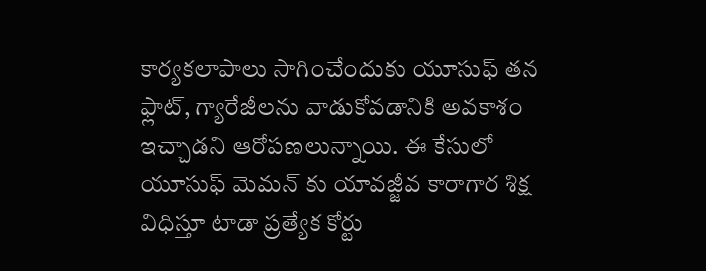కార్యకలాపాలు సాగించేందుకు యూసుఫ్ తన ఫ్లాట్, గ్యారేజీలను వాడుకోవడానికి అవకాశం ఇచ్చాడని ఆరోపణలున్నాయి. ఈ కేసులో యూసుఫ్ మెమన్ కు యావజ్జీవ కారాగార శిక్ష విధిస్తూ టాడా ప్రత్యేక కోర్టు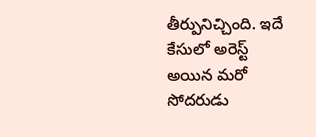తీర్పునిచ్చింది. ఇదే కేసులో అరెస్ట్ అయిన మరో సోదరుడు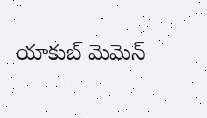యాకుబ్ మెమెన్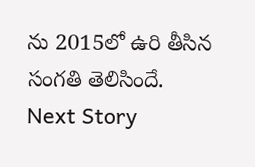ను 2015లో ఉరి తీసిన సంగతి తెలిసిందే.
Next Story